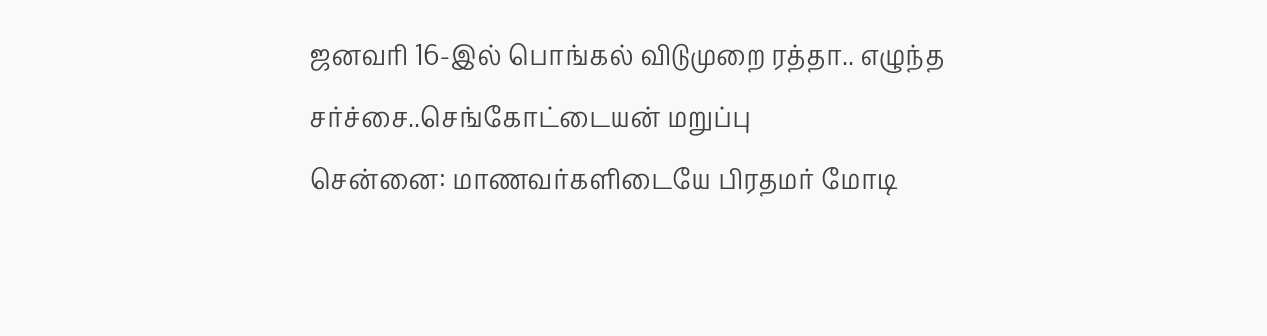ஜனவரி 16-இல் பொங்கல் விடுமுறை ரத்தா.. எழுந்த சர்ச்சை..செங்கோட்டையன் மறுப்பு
சென்னை: மாணவர்களிடையே பிரதமர் மோடி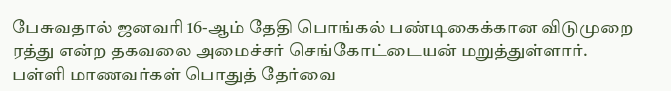பேசுவதால் ஜனவரி 16-ஆம் தேதி பொங்கல் பண்டிகைக்கான விடுமுறை ரத்து என்ற தகவலை அமைச்சர் செங்கோட்டையன் மறுத்துள்ளார்.
பள்ளி மாணவர்கள் பொதுத் தேர்வை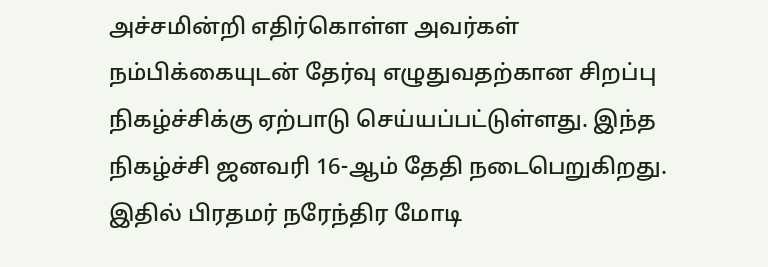அச்சமின்றி எதிர்கொள்ள அவர்கள் நம்பிக்கையுடன் தேர்வு எழுதுவதற்கான சிறப்பு நிகழ்ச்சிக்கு ஏற்பாடு செய்யப்பட்டுள்ளது. இந்த நிகழ்ச்சி ஜனவரி 16-ஆம் தேதி நடைபெறுகிறது.
இதில் பிரதமர் நரேந்திர மோடி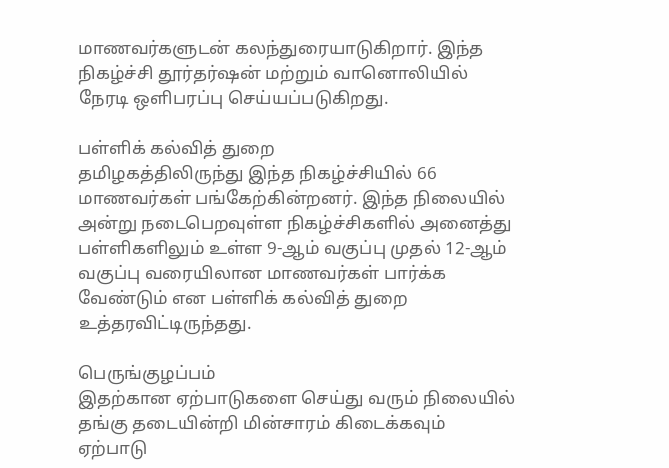மாணவர்களுடன் கலந்துரையாடுகிறார். இந்த நிகழ்ச்சி தூர்தர்ஷன் மற்றும் வானொலியில் நேரடி ஒளிபரப்பு செய்யப்படுகிறது.

பள்ளிக் கல்வித் துறை
தமிழகத்திலிருந்து இந்த நிகழ்ச்சியில் 66 மாணவர்கள் பங்கேற்கின்றனர். இந்த நிலையில் அன்று நடைபெறவுள்ள நிகழ்ச்சிகளில் அனைத்து பள்ளிகளிலும் உள்ள 9-ஆம் வகுப்பு முதல் 12-ஆம் வகுப்பு வரையிலான மாணவர்கள் பார்க்க வேண்டும் என பள்ளிக் கல்வித் துறை உத்தரவிட்டிருந்தது.

பெருங்குழப்பம்
இதற்கான ஏற்பாடுகளை செய்து வரும் நிலையில் தங்கு தடையின்றி மின்சாரம் கிடைக்கவும் ஏற்பாடு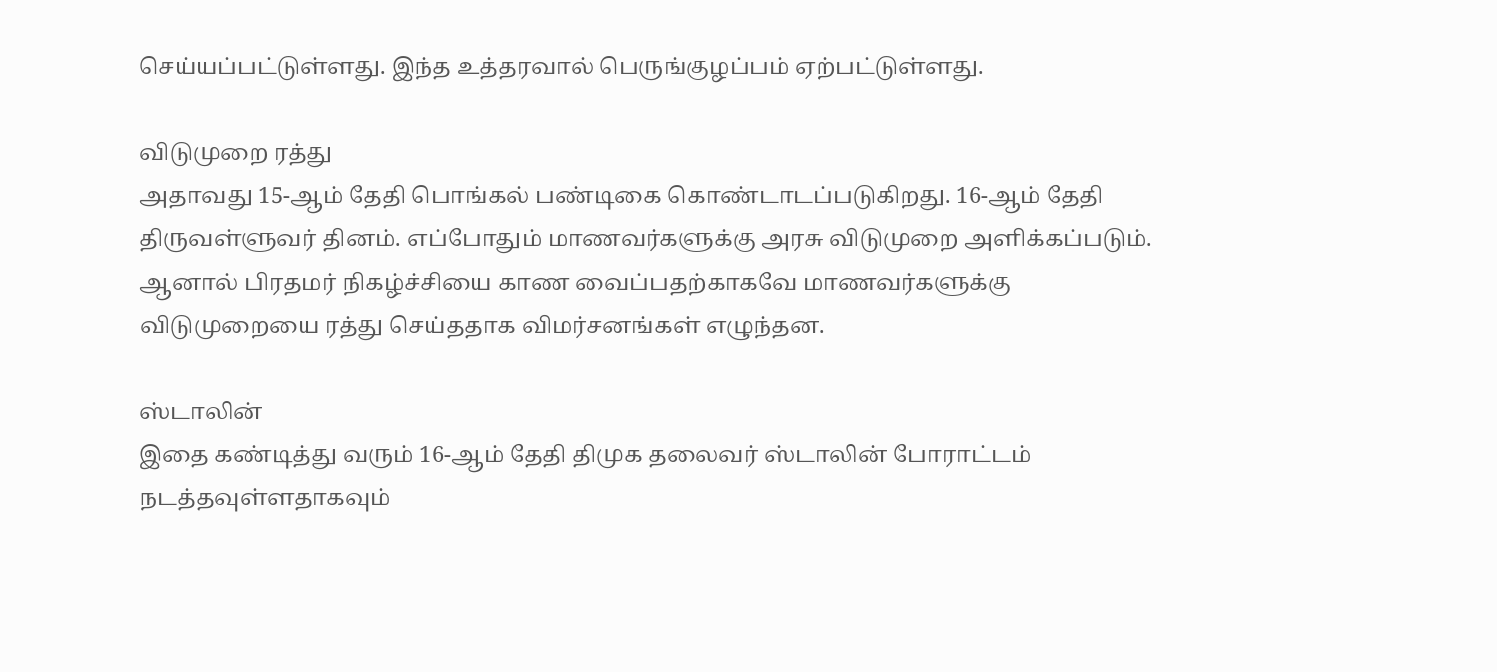செய்யப்பட்டுள்ளது. இந்த உத்தரவால் பெருங்குழப்பம் ஏற்பட்டுள்ளது.

விடுமுறை ரத்து
அதாவது 15-ஆம் தேதி பொங்கல் பண்டிகை கொண்டாடப்படுகிறது. 16-ஆம் தேதி திருவள்ளுவர் தினம். எப்போதும் மாணவர்களுக்கு அரசு விடுமுறை அளிக்கப்படும். ஆனால் பிரதமர் நிகழ்ச்சியை காண வைப்பதற்காகவே மாணவர்களுக்கு விடுமுறையை ரத்து செய்ததாக விமர்சனங்கள் எழுந்தன.

ஸ்டாலின்
இதை கண்டித்து வரும் 16-ஆம் தேதி திமுக தலைவர் ஸ்டாலின் போராட்டம் நடத்தவுள்ளதாகவும்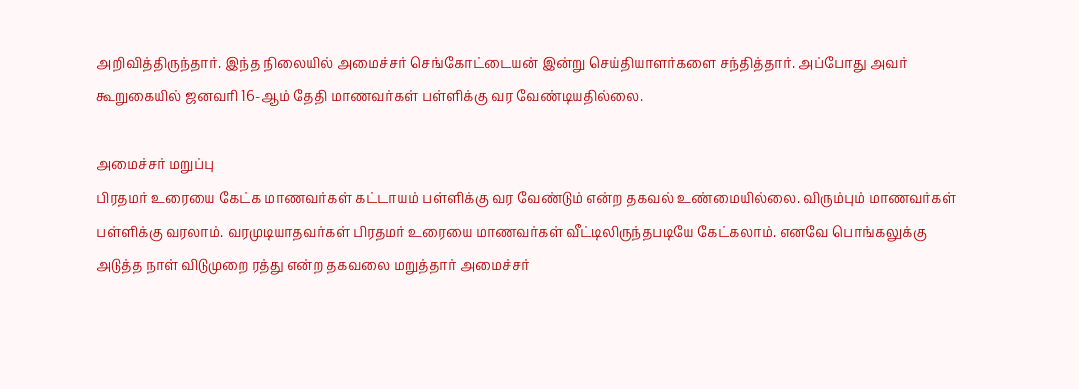அறிவித்திருந்தார். இந்த நிலையில் அமைச்சர் செங்கோட்டையன் இன்று செய்தியாளர்களை சந்தித்தார். அப்போது அவர் கூறுகையில் ஜனவரி 16-ஆம் தேதி மாணவர்கள் பள்ளிக்கு வர வேண்டியதில்லை.

அமைச்சர் மறுப்பு
பிரதமர் உரையை கேட்க மாணவர்கள் கட்டாயம் பள்ளிக்கு வர வேண்டும் என்ற தகவல் உண்மையில்லை. விரும்பும் மாணவர்கள் பள்ளிக்கு வரலாம். வரமுடியாதவர்கள் பிரதமர் உரையை மாணவர்கள் வீட்டிலிருந்தபடியே கேட்கலாம். எனவே பொங்கலுக்கு அடுத்த நாள் விடுமுறை ரத்து என்ற தகவலை மறுத்தார் அமைச்சர்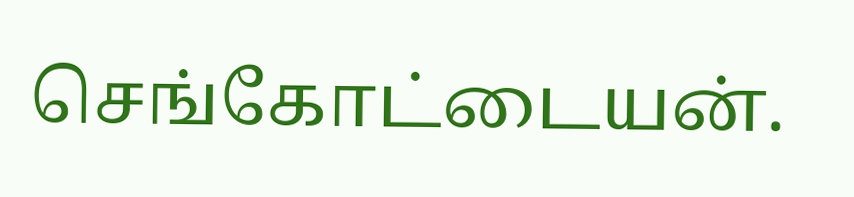செங்கோட்டையன்.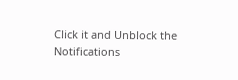Click it and Unblock the Notifications